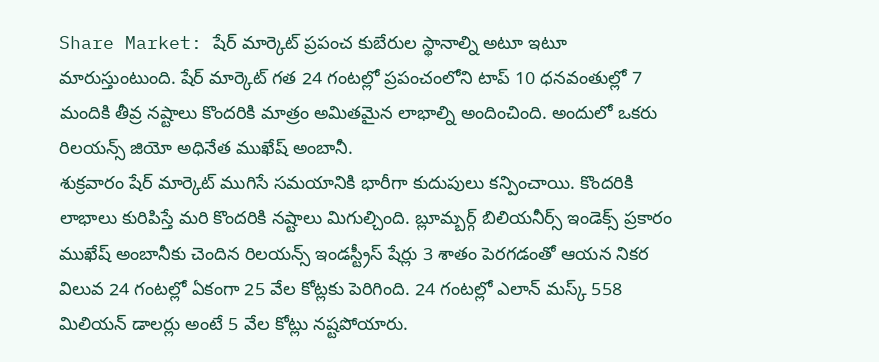Share Market: షేర్ మార్కెట్ ప్రపంచ కుబేరుల స్థానాల్ని అటూ ఇటూ మారుస్తుంటుంది. షేర్ మార్కెట్ గత 24 గంటల్లో ప్రపంచంలోని టాప్ 10 ధనవంతుల్లో 7 మందికి తీవ్ర నష్టాలు కొందరికి మాత్రం అమితమైన లాభాల్ని అందించింది. అందులో ఒకరు రిలయన్స్ జియో అధినేత ముఖేష్ అంబానీ.
శుక్రవారం షేర్ మార్కెట్ ముగిసే సమయానికి భారీగా కుదుపులు కన్పించాయి. కొందరికి లాభాలు కురిపిస్తే మరి కొందరికి నష్టాలు మిగుల్చింది. బ్లూమ్బర్గ్ బిలియనీర్స్ ఇండెక్స్ ప్రకారం ముఖేష్ అంబానీకు చెందిన రిలయన్స్ ఇండస్ట్రీస్ షేర్లు 3 శాతం పెరగడంతో ఆయన నికర విలువ 24 గంటల్లో ఏకంగా 25 వేల కోట్లకు పెరిగింది. 24 గంటల్లో ఎలాన్ మస్క్ 558 మిలియన్ డాలర్లు అంటే 5 వేల కోట్లు నష్టపోయారు.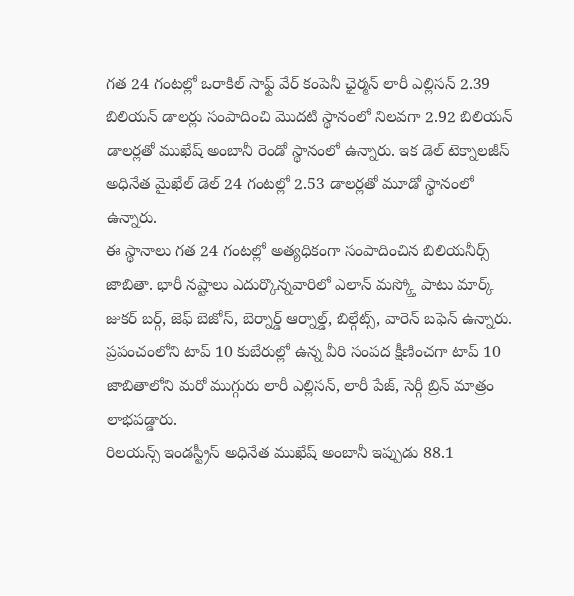గత 24 గంటల్లో ఒరాకిల్ సాఫ్ట్ వేర్ కంపెనీ ఛైర్మన్ లారీ ఎల్లిసన్ 2.39 బిలియన్ డాలర్లు సంపాదించి మొదటి స్థానంలో నిలవగా 2.92 బిలియన్ డాలర్లతో ముఖేష్ అంబానీ రెండో స్థానంలో ఉన్నారు. ఇక డెల్ టెక్నాలజీస్ అధినేత మైఖేల్ డెల్ 24 గంటల్లో 2.53 డాలర్లతో మూడో స్థానంలో ఉన్నారు.
ఈ స్థానాలు గత 24 గంటల్లో అత్యధికంగా సంపాదించిన బిలియనీర్స్ జాబితా. భారీ నష్టాలు ఎదుర్కొన్నవారిలో ఎలాన్ మస్క్తో పాటు మార్క్ జుకర్ బర్గ్, జెఫ్ బెజోస్, బెర్నార్డ్ ఆర్నాల్డ్, బిల్గేట్స్, వారెన్ బఫెన్ ఉన్నారు. ప్రపంచంలోని టాప్ 10 కుబేరుల్లో ఉన్న వీరి సంపద క్షీణించగా టాప్ 10 జాబితాలోని మరో ముగ్గురు లారీ ఎల్లిసన్, లారీ పేజ్, సెర్గీ బ్రిన్ మాత్రం లాభపడ్డారు.
రిలయన్స్ ఇండస్ట్రీస్ అధినేత ముఖేష్ అంబానీ ఇప్పుడు 88.1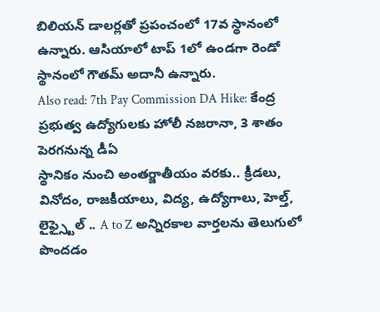బిలియన్ డాలర్లతో ప్రపంచంలో 17వ స్థానంలో ఉన్నారు. ఆసియాలో టాప్ 1లో ఉండగా రెండో స్థానంలో గౌతమ్ అదానీ ఉన్నారు.
Also read: 7th Pay Commission DA Hike: కేంద్ర ప్రభుత్వ ఉద్యోగులకు హోలీ నజరానా, 3 శాతం పెరగనున్న డీఏ
స్థానికం నుంచి అంతర్జాతీయం వరకు.. క్రీడలు, వినోదం, రాజకీయాలు, విద్య, ఉద్యోగాలు, హెల్త్, లైఫ్స్టైల్ .. A to Z అన్నిరకాల వార్తలను తెలుగులో పొందడం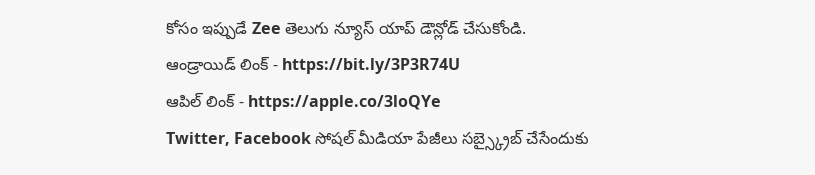కోసం ఇప్పుడే Zee తెలుగు న్యూస్ యాప్ డౌన్లోడ్ చేసుకోండి.
ఆండ్రాయిడ్ లింక్ - https://bit.ly/3P3R74U
ఆపిల్ లింక్ - https://apple.co/3loQYe
Twitter, Facebook సోషల్ మీడియా పేజీలు సబ్స్క్రైబ్ చేసేందుకు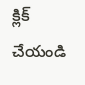క్లిక్ చేయండి